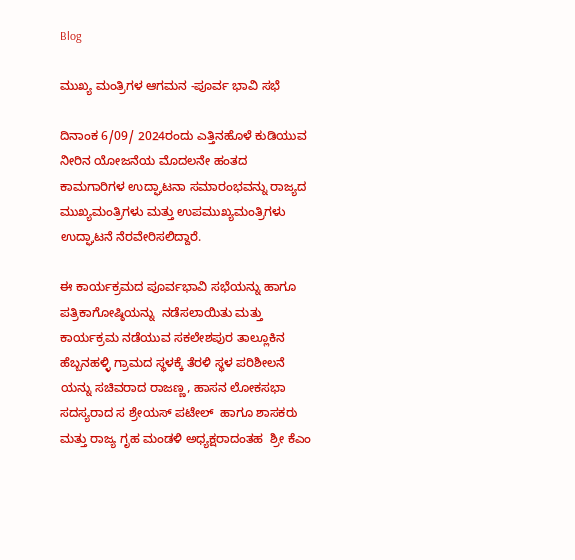Blog

ಮುಖ್ಯ ಮಂತ್ರಿಗಳ ಆಗಮನ -ಪೂರ್ವ ಭಾವಿ ಸಭೆ

ದಿನಾಂಕ 6/09/ 2024ರಂದು ಎತ್ತಿನಹೊಳೆ ಕುಡಿಯುವ ನೀರಿನ ಯೋಜನೆಯ ಮೊದಲನೇ ಹಂತದ ಕಾಮಗಾರಿಗಳ ಉದ್ಘಾಟನಾ ಸಮಾರಂಭವನ್ನು ರಾಜ್ಯದ ಮುಖ್ಯಮಂತ್ರಿಗಳು ಮತ್ತು ಉಪಮುಖ್ಯಮಂತ್ರಿಗಳು ಉದ್ಘಾಟನೆ ನೆರವೇರಿಸಲಿದ್ದಾರೆ.

ಈ ಕಾರ್ಯಕ್ರಮದ ಪೂರ್ವಭಾವಿ ಸಭೆಯನ್ನು ಹಾಗೂ ಪತ್ರಿಕಾಗೋಷ್ಠಿಯನ್ನು  ನಡೆಸಲಾಯಿತು ಮತ್ತು ಕಾರ್ಯಕ್ರಮ ನಡೆಯುವ ಸಕಲೇಶಪುರ ತಾಲ್ಲೂಕಿನ ಹೆಬ್ಬನಹಳ್ಳಿ ಗ್ರಾಮದ ಸ್ಥಳಕ್ಕೆ ತೆರಳಿ ಸ್ಥಳ ಪರಿಶೀಲನೆ ಯನ್ನು ಸಚಿವರಾದ ರಾಜಣ್ಣ, ಹಾಸನ ಲೋಕಸಭಾ ಸದಸ್ಯರಾದ ಸ ಶ್ರೇಯಸ್ ಪಟೇಲ್  ಹಾಗೂ ಶಾಸಕರು ಮತ್ತು ರಾಜ್ಯ ಗೃಹ ಮಂಡಳಿ ಅಧ್ಯಕ್ಷರಾದಂತಹ  ಶ್ರೀ ಕೆಎಂ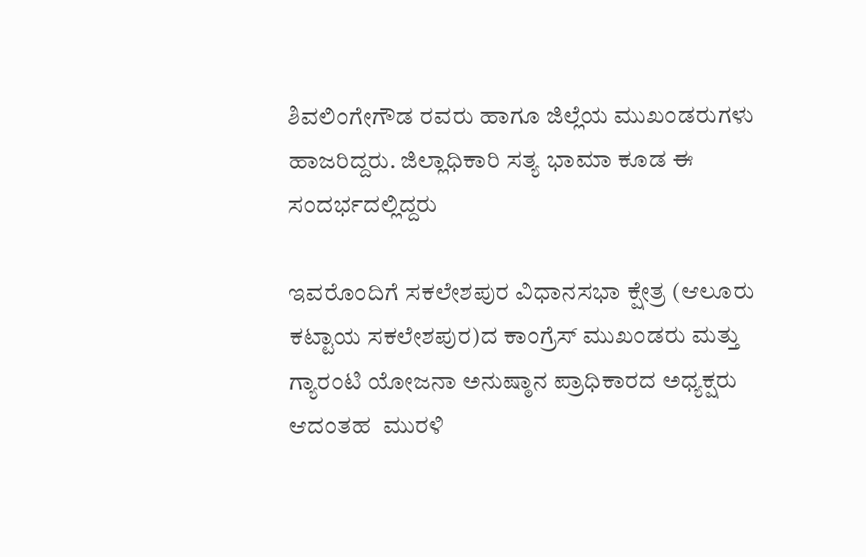ಶಿವಲಿಂಗೇಗೌಡ ರವರು ಹಾಗೂ ಜಿಲ್ಲೆಯ ಮುಖಂಡರುಗಳು ಹಾಜರಿದ್ದರು. ಜಿಲ್ಲಾಧಿಕಾರಿ ಸತ್ಯ ಭಾಮಾ ಕೂಡ ಈ ಸಂದರ್ಭದಲ್ಲಿದ್ದರು

ಇವರೊಂದಿಗೆ ಸಕಲೇಶಪುರ ವಿಧಾನಸಭಾ ಕ್ಷೇತ್ರ (ಆಲೂರು ಕಟ್ಟಾಯ ಸಕಲೇಶಪುರ)ದ ಕಾಂಗ್ರೆಸ್ ಮುಖಂಡರು ಮತ್ತು ಗ್ಯಾರಂಟಿ ಯೋಜನಾ ಅನುಷ್ಠಾನ ಪ್ರಾಧಿಕಾರದ ಅಧ್ಯಕ್ಷರು ಆದಂತಹ  ಮುರಳಿ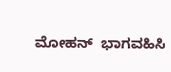ಮೋಹನ್  ಭಾಗವಹಿಸಿ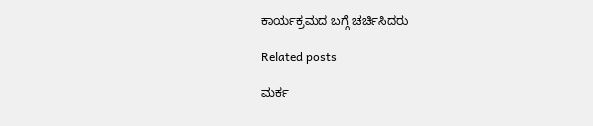ಕಾರ್ಯಕ್ರಮದ ಬಗ್ಗೆ ಚರ್ಚಿಸಿದರು

Related posts

ಮರ್ಕ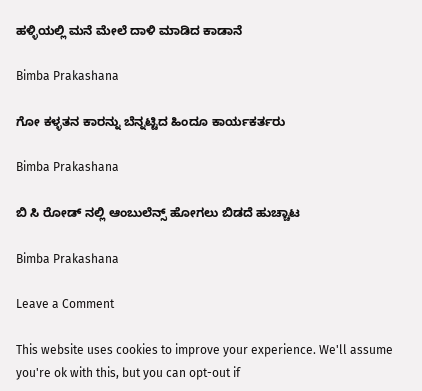ಹಳ್ಳಿಯಲ್ಲಿ ಮನೆ ಮೇಲೆ ದಾಳಿ ಮಾಡಿದ ಕಾಡಾನೆ

Bimba Prakashana

ಗೋ ಕಳ್ಳತನ ಕಾರನ್ನು ಬೆನ್ನಟ್ಟಿದ ಹಿಂದೂ ಕಾರ್ಯಕರ್ತರು

Bimba Prakashana

ಬಿ ಸಿ ರೋಡ್ ನಲ್ಲಿ ಆಂಬುಲೆನ್ಸ್ ಹೋಗಲು ಬಿಡದೆ ಹುಚ್ಚಾಟ

Bimba Prakashana

Leave a Comment

This website uses cookies to improve your experience. We'll assume you're ok with this, but you can opt-out if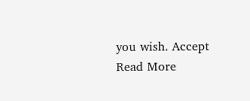you wish. Accept Read More